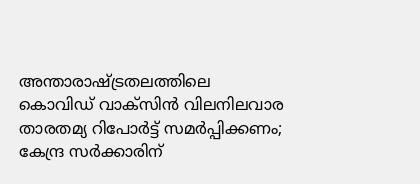അന്താരാഷ്ട്രതലത്തിലെ കൊവിഡ് വാക്‌സിന്‍ വിലനിലവാര താരതമ്യ റിപോര്‍ട്ട് സമര്‍പ്പിക്കണം; കേന്ദ്ര സര്‍ക്കാരിന്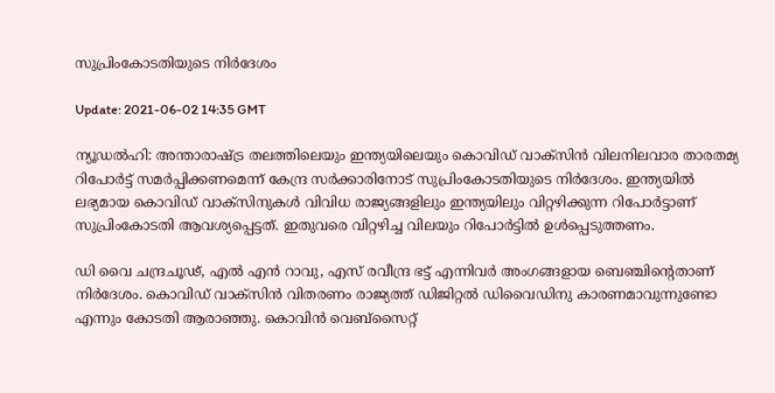സുപ്രിംകോടതിയുടെ നിര്‍ദേശം

Update: 2021-06-02 14:35 GMT

ന്യൂഡല്‍ഹി: അന്താരാഷ്ട്ര തലത്തിലെയും ഇന്ത്യയിലെയും കൊവിഡ് വാക്‌സിന്‍ വിലനിലവാര താരതമ്യ റിപോര്‍ട്ട് സമര്‍പ്പിക്കണമെന്ന് കേന്ദ്ര സര്‍ക്കാരിനോട് സുപ്രിംകോടതിയുടെ നിര്‍ദേശം. ഇന്ത്യയില്‍ ലഭ്യമായ കൊവിഡ് വാക്‌സിനുകള്‍ വിവിധ രാജ്യങ്ങളിലും ഇന്ത്യയിലും വിറ്റഴിക്കുന്ന റിപോര്‍ട്ടാണ് സുപ്രിംകോടതി ആവശ്യപ്പെട്ടത്. ഇതുവരെ വിറ്റഴിച്ച വിലയും റിപോര്‍ട്ടില്‍ ഉള്‍പ്പെടുത്തണം.

ഡി വൈ ചന്ദ്രചൂഢ്, എല്‍ എന്‍ റാവു, എസ് രവീന്ദ്ര ഭട്ട് എന്നിവര്‍ അംഗങ്ങളായ ബെഞ്ചിന്റെതാണ് നിര്‍ദേശം. കൊവിഡ് വാക്‌സിന്‍ വിതരണം രാജ്യത്ത് ഡിജിറ്റല്‍ ഡിവൈഡിനു കാരണമാവുന്നുണ്ടോ എന്നും കോടതി ആരാഞ്ഞു. കൊവിന്‍ വെബ്‌സൈറ്റ്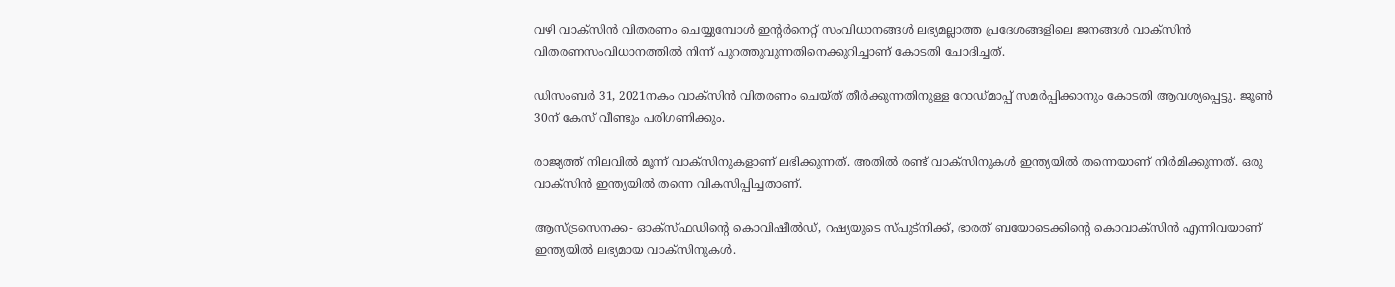വഴി വാക്‌സിന്‍ വിതരണം ചെയ്യുമ്പോള്‍ ഇന്റര്‍നെറ്റ് സംവിധാനങ്ങള്‍ ലഭ്യമല്ലാത്ത പ്രദേശങ്ങളിലെ ജനങ്ങള്‍ വാക്‌സിന്‍ വിതരണസംവിധാനത്തില്‍ നിന്ന് പുറത്തുവുന്നതിനെക്കുറിച്ചാണ് കോടതി ചോദിച്ചത്.

ഡിസംബര്‍ 31, 2021നകം വാക്‌സിന്‍ വിതരണം ചെയ്ത് തീര്‍ക്കുന്നതിനുള്ള റോഡ്മാപ്പ് സമര്‍പ്പിക്കാനും കോടതി ആവശ്യപ്പെട്ടു. ജൂണ്‍ 30ന് കേസ് വീണ്ടും പരിഗണിക്കും.

രാജ്യത്ത് നിലവില്‍ മൂന്ന് വാക്‌സിനുകളാണ് ലഭിക്കുന്നത്. അതില്‍ രണ്ട് വാക്‌സിനുകള്‍ ഇന്ത്യയില്‍ തന്നെയാണ് നിര്‍മിക്കുന്നത്. ഒരു വാക്‌സിന്‍ ഇന്ത്യയില്‍ തന്നെ വികസിപ്പിച്ചതാണ്.

ആസ്ട്രസെനക്ക- ഓക്‌സ്ഫഡിന്റെ കൊവിഷീല്‍ഡ്, റഷ്യയുടെ സ്പുട്‌നിക്ക്, ഭാരത് ബയോടെക്കിന്റെ കൊവാക്‌സിന്‍ എന്നിവയാണ് ഇന്ത്യയില്‍ ലഭ്യമായ വാക്‌സിനുകള്‍.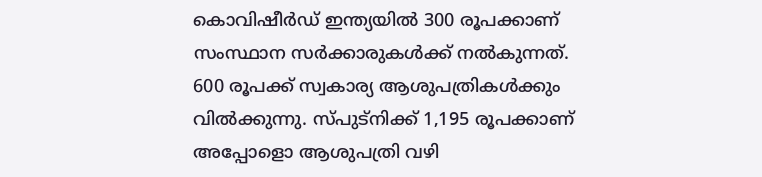കൊവിഷീര്‍ഡ് ഇന്ത്യയില്‍ 300 രൂപക്കാണ് സംസ്ഥാന സര്‍ക്കാരുകള്‍ക്ക് നല്‍കുന്നത്. 600 രൂപക്ക് സ്വകാര്യ ആശുപത്രികള്‍ക്കും വില്‍ക്കുന്നു. സ്പുട്‌നിക്ക് 1,195 രൂപക്കാണ് അപ്പോളൊ ആശുപത്രി വഴി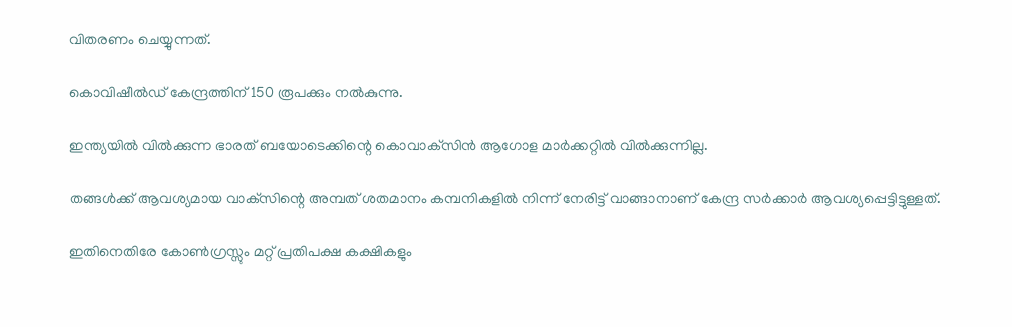വിതരണം ചെയ്യുന്നത്.

കൊവിഷീല്‍ഡ് കേന്ദ്രത്തിന് 150 രൂപക്കും നല്‍കുന്നു.

ഇന്ത്യയില്‍ വില്‍ക്കുന്ന ഭാരത് ബയോടെക്കിന്റെ കൊവാക്‌സിന്‍ ആഗോള മാര്‍ക്കറ്റില്‍ വില്‍ക്കുന്നില്ല.

തങ്ങള്‍ക്ക് ആവശ്യമായ വാക്‌സിന്റെ അമ്പത് ശതമാനം കമ്പനികളില്‍ നിന്ന് നേരിട്ട് വാങ്ങാനാണ് കേന്ദ്ര സര്‍ക്കാര്‍ ആവശ്യപ്പെട്ടിട്ടുള്ളത്.

ഇതിനെതിരേ കോണ്‍ഗ്രസ്സും മറ്റ് പ്രതിപക്ഷ കക്ഷികളും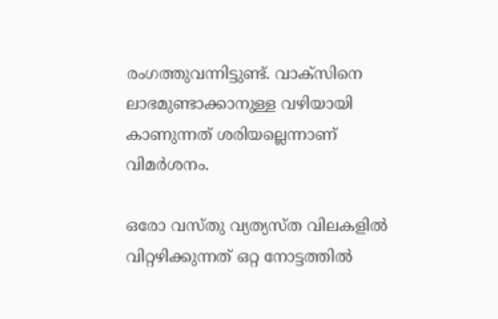രംഗത്തുവന്നിട്ടുണ്ട്. വാക്‌സിനെ ലാഭമുണ്ടാക്കാനുള്ള വഴിയായി കാണുന്നത് ശരിയല്ലെന്നാണ് വിമര്‍ശനം.

ഒരോ വസ്തു വ്യത്യസ്ത വിലകളില്‍ വിറ്റഴിക്കുന്നത് ഒറ്റ നോട്ടത്തില്‍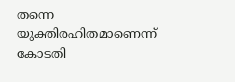തന്നെ യുക്തിരഹിതമാണെന്ന് കോടതി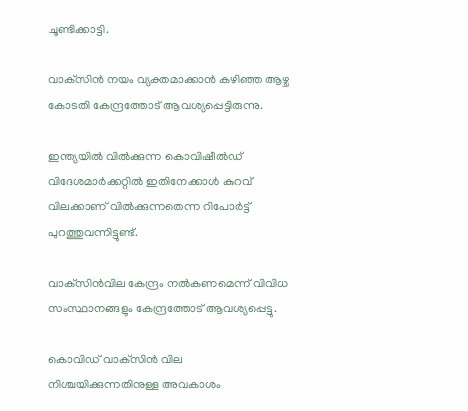ചൂണ്ടിക്കാട്ടി.

വാക്‌സിന്‍ നയം വ്യക്തമാക്കാന്‍ കഴിഞ്ഞ ആഴ്ച കോടതി കേന്ദ്രത്തോട് ആവശ്യപ്പെട്ടിരുന്നു.

ഇന്ത്യയില്‍ വില്‍ക്കുന്ന കൊവിഷീല്‍ഡ് വിദേശമാര്‍ക്കറ്റില്‍ ഇതിനേക്കാള്‍ കുറവ് വിലക്കാണ് വില്‍ക്കുന്നതെന്ന റിപോര്‍ട്ട് പുറത്തുവന്നിട്ടുണ്ട്.

വാക്‌സിന്‍വില കേന്ദ്രം നല്‍കണമെന്ന് വിവിധ സംസ്ഥാനങ്ങളും കേന്ദ്രത്തോട് ആവശ്യപ്പെട്ടു.

കൊവിഡ് വാക്‌സിന്‍ വില നിശ്ചയിക്കുന്നതിനുള്ള അവകാശം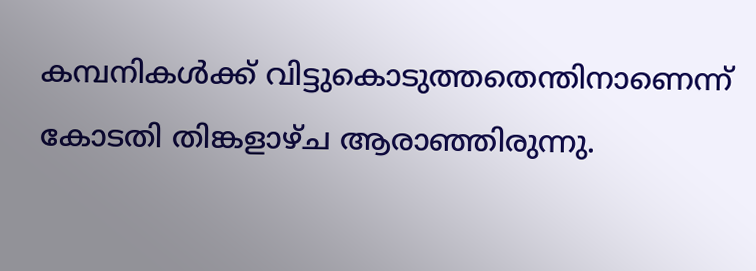കമ്പനികള്‍ക്ക് വിട്ടുകൊടുത്തതെന്തിനാണെന്ന് കോടതി തിങ്കളാഴ്ച ആരാഞ്ഞിരുന്നു.